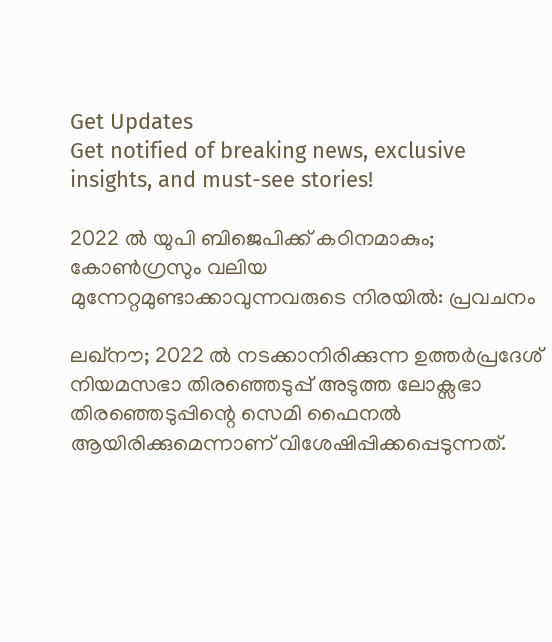Get Updates
Get notified of breaking news, exclusive insights, and must-see stories!

2022 ല്‍ യുപി ബിജെപിക്ക് കഠിനമാകും; കോണ്‍ഗ്രസും വലിയ മുന്നേറ്റമുണ്ടാക്കാവുന്നവരുടെ നിരയില്‍: പ്രവചനം

ലഖ്നൗ; 2022 ല്‍ നടക്കാനിരിക്കുന്ന ഉത്തര്‍പ്രദേശ് നിയമസഭാ തിരഞ്ഞെടുപ്പ് അടുത്ത ലോക്സഭാ തിരഞ്ഞെടുപ്പിന്റെ സെമി ഫൈനല്‍ ആയിരിക്കുമെന്നാണ് വിശേഷിപ്പിക്കപ്പെടുന്നത്.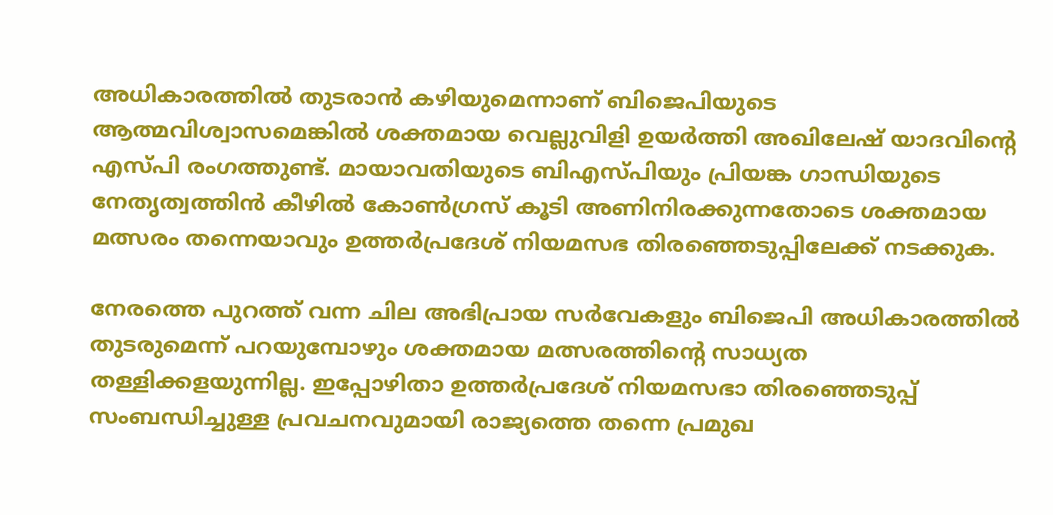അധികാരത്തില്‍ തുടരാന്‍ കഴിയുമെന്നാണ് ബിജെപിയുടെ ആത്മവിശ്വാസമെങ്കില്‍ ശക്തമായ വെല്ലുവിളി ഉയര്‍ത്തി അഖിലേഷ് യാദവിന്റെ എസ്പി രംഗത്തുണ്ട്. മായാവതിയുടെ ബിഎസ്പിയും പ്രിയങ്ക ഗാന്ധിയുടെ നേതൃത്വത്തിന്‍ കീഴില്‍ കോണ്‍ഗ്രസ് കൂടി അണിനിരക്കുന്നതോടെ ശക്തമായ മത്സരം തന്നെയാവും ഉത്തര്‍പ്രദേശ് നിയമസഭ തിരഞ്ഞെടുപ്പിലേക്ക് നടക്കുക.

നേരത്തെ പുറത്ത് വന്ന ചില അഭിപ്രായ സര്‍വേകളും ബിജെപി അധികാരത്തില്‍ തുടരുമെന്ന് പറയുമ്പോഴും ശക്തമായ മത്സരത്തിന്റെ സാധ്യത തള്ളിക്കളയുന്നില്ല. ഇപ്പോഴിതാ ഉത്തര്‍പ്രദേശ് നിയമസഭാ തിരഞ്ഞെടുപ്പ് സംബന്ധിച്ചുള്ള പ്രവചനവുമായി രാജ്യത്തെ തന്നെ പ്രമുഖ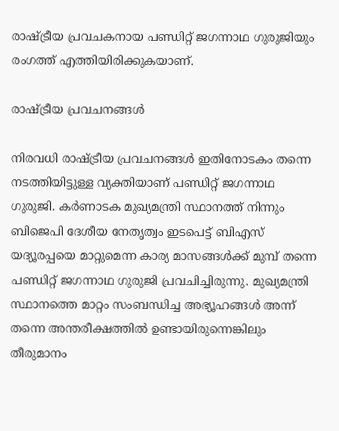രാഷ്ട്രീയ പ്രവചകനായ പണ്ഡിറ്റ് ജഗന്നാഥ ഗുരുജിയും രംഗത്ത് എത്തിയിരിക്കുകയാണ്.

രാഷ്ട്രീയ പ്രവചനങ്ങള്‍

നിരവധി രാഷ്ട്രീയ പ്രവചനങ്ങള്‍ ഇതിനോടകം തന്നെ നടത്തിയിട്ടുള്ള വ്യക്തിയാണ് പണ്ഡിറ്റ് ജഗന്നാഥ ഗുരുജി. കര്‍ണാടക മുഖ്യമന്ത്രി സ്ഥാനത്ത് നിന്നും ബിജെപി ദേശീയ നേതൃത്വം ഇടപെട്ട് ബിഎസ് യദ്യൂരപ്പയെ മാറ്റുമെന്ന കാര്യ മാസങ്ങള്‍ക്ക് മുമ്പ് തന്നെ പണ്ഡിറ്റ് ജഗന്നാഥ ഗുരുജി പ്രവചിച്ചിരുന്നു. മുഖ്യമന്ത്രി സ്ഥാനത്തെ മാറ്റം സംബന്ധിച്ച അഭ്യൂഹങ്ങള്‍ അന്ന് തന്നെ അന്തരീക്ഷത്തില്‍ ഉണ്ടായിരുന്നെങ്കിലും തീരുമാനം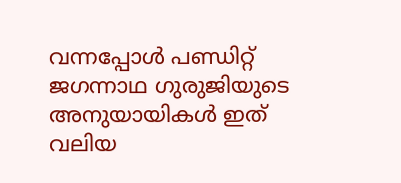വന്നപ്പോള്‍ പണ്ഡിറ്റ് ജഗന്നാഥ ഗുരുജിയുടെ അനുയായികള്‍ ഇത് വലിയ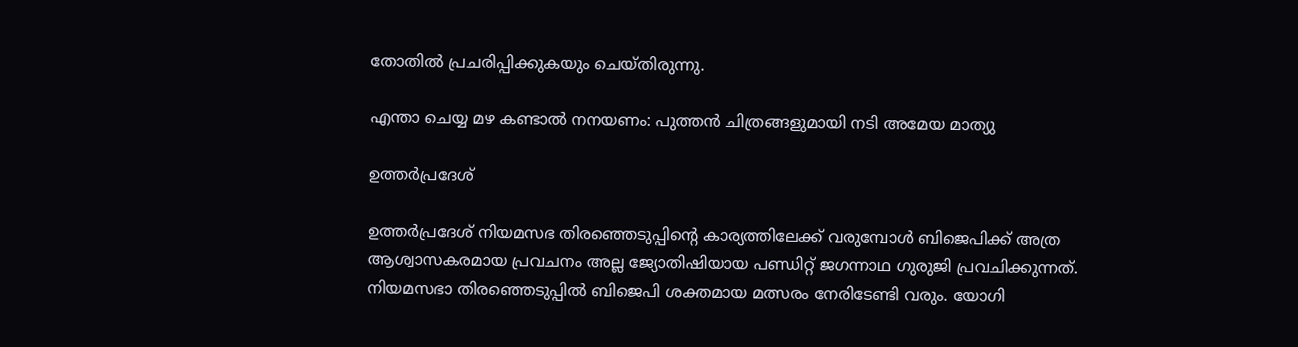തോതില്‍ പ്രചരിപ്പിക്കുകയും ചെയ്തിരുന്നു.

എന്താ ചെയ്യ മഴ കണ്ടാല്‍ നനയണം: പുത്തന്‍ ചിത്രങ്ങളുമായി നടി അമേയ മാത്യു

ഉത്തര്‍പ്രദേശ്

ഉത്തര്‍പ്രദേശ് നിയമസഭ തിരഞ്ഞെടുപ്പിന്റെ കാര്യത്തിലേക്ക് വരുമ്പോള്‍ ബിജെപിക്ക് അത്ര ആശ്വാസകരമായ പ്രവചനം അല്ല ജ്യോതിഷിയായ പണ്ഡിറ്റ് ജഗന്നാഥ ഗുരുജി പ്രവചിക്കുന്നത്. നിയമസഭാ തിരഞ്ഞെടുപ്പില്‍ ബിജെപി ശക്തമായ മത്സരം നേരിടേണ്ടി വരും. യോഗി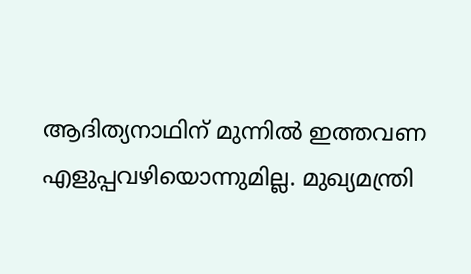ആദിത്യനാഥിന് മുന്നില്‍ ഇത്തവണ എളുപ്പവഴിയൊന്നുമില്ല. മുഖ്യമന്ത്രി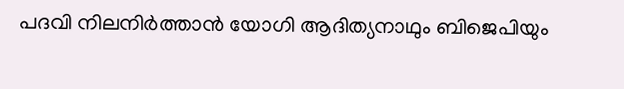പദവി നിലനിര്‍ത്താന്‍ യോഗി ആദിത്യനാഥും ബിജെപിയും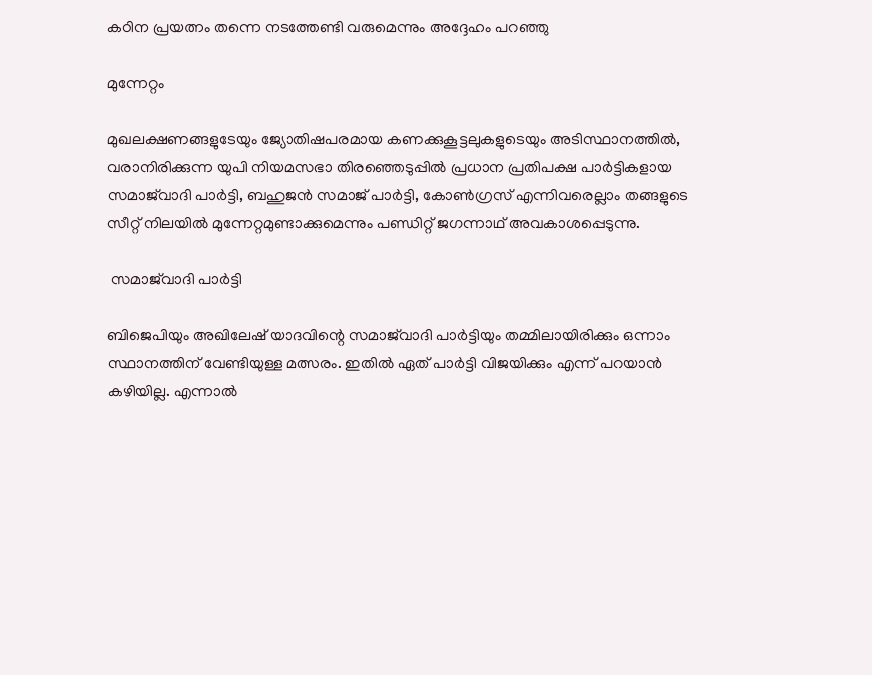കഠിന പ്രയത്നം തന്നെ നടത്തേണ്ടി വരുമെന്നും അദ്ദേഹം പറഞ്ഞു

മുന്നേറ്റം

മുഖലക്ഷണങ്ങളുടേയും ജ്യോതിഷപരമായ കണക്കുകൂട്ടലുകളുടെയും അടിസ്ഥാനത്തിൽ, വരാനിരിക്കുന്ന യുപി നിയമസഭാ തിരഞ്ഞെടുപ്പിൽ പ്രധാന പ്രതിപക്ഷ പാർട്ടികളായ സമാജ്‌വാദി പാർട്ടി, ബഹുജൻ സമാജ് പാർട്ടി, കോൺഗ്രസ് എന്നിവരെല്ലാം തങ്ങളുടെ സീറ്റ് നിലയില്‍ മുന്നേറ്റമുണ്ടാക്കുമെന്നും പണ്ഡിറ്റ് ജഗന്നാഥ് അവകാശപ്പെടുന്നു.

 സമാജ്‌വാദി പാർട്ടി

ബിജെപിയും അഖിലേഷ് യാദവിന്റെ സമാജ്‌വാദി പാർട്ടിയും തമ്മിലായിരിക്കും ഒന്നാം സ്ഥാനത്തിന് വേണ്ടിയുള്ള മത്സരം. ഇതില്‍ ഏത് പാര്‍ട്ടി വിജയിക്കും എന്ന് പറയാന്‍ കഴിയില്ല. എന്നാല്‍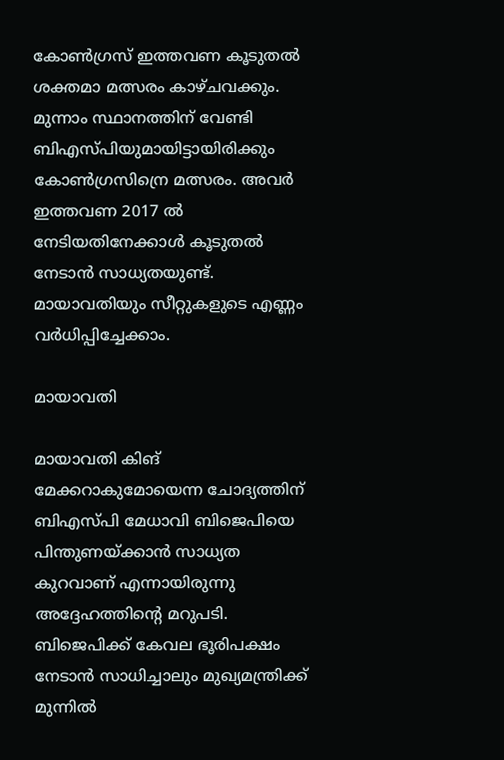കോണ്‍ഗ്രസ് ഇത്തവണ കൂടുതല്‍ ശക്തമാ മത്സരം കാഴ്ചവക്കും. മുന്നാം സ്ഥാനത്തിന് വേണ്ടി ബിഎസ്പിയുമായിട്ടായിരിക്കും കോണ്‍ഗ്രസിന്രെ മത്സരം. അവര്‍ ഇത്തവണ 2017 ല്‍ നേടിയതിനേക്കാള്‍ കൂടുതല്‍ നേടാന്‍ സാധ്യതയുണ്ട്. മായാവതിയും സീറ്റുകളുടെ എണ്ണം വര്‍ധിപ്പിച്ചേക്കാം.

മായാവതി

മായാവതി കിങ് മേക്കറാകുമോയെന്ന ചോദ്യത്തിന് ബിഎസ്പി മേധാവി ബിജെപിയെ പിന്തുണയ്ക്കാൻ സാധ്യത കുറവാണ് എന്നായിരുന്നു അദ്ദേഹത്തിന്റെ മറുപടി. ബിജെപിക്ക് കേവല ഭൂരിപക്ഷം നേടാന്‍ സാധിച്ചാലും മുഖ്യമന്ത്രിക്ക് മുന്നില്‍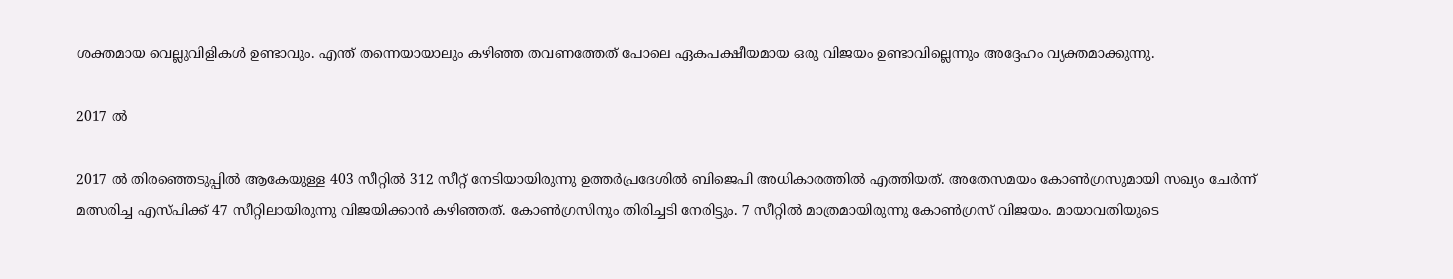ശക്തമായ വെല്ലുവിളികള്‍ ഉണ്ടാവും. എന്ത് തന്നെയായാലും കഴിഞ്ഞ തവണത്തേത് പോലെ ഏകപക്ഷീയമായ ഒരു വിജയം ഉണ്ടാവില്ലെന്നും അദ്ദേഹം വ്യക്തമാക്കുന്നു.

2017 ല്‍

2017 ല്‍ തിരഞ്ഞെടുപ്പില്‍ ആകേയുള്ള 403 സീറ്റില്‍ 312 സീറ്റ് നേടിയായിരുന്നു ഉത്തര്‍പ്രദേശില്‍ ബിജെപി അധികാരത്തില്‍ എത്തിയത്. അതേസമയം കോണ്‍ഗ്രസുമായി സഖ്യം ചേര്‍ന്ന് മത്സരിച്ച എസ്പിക്ക് 47 സീറ്റിലായിരുന്നു വിജയിക്കാന്‍ കഴിഞ്ഞത്. കോണ്‍ഗ്രസിനും തിരിച്ചടി നേരിട്ടും. 7 സീറ്റില്‍ മാത്രമായിരുന്നു കോണ്‍ഗ്രസ് വിജയം. മായാവതിയുടെ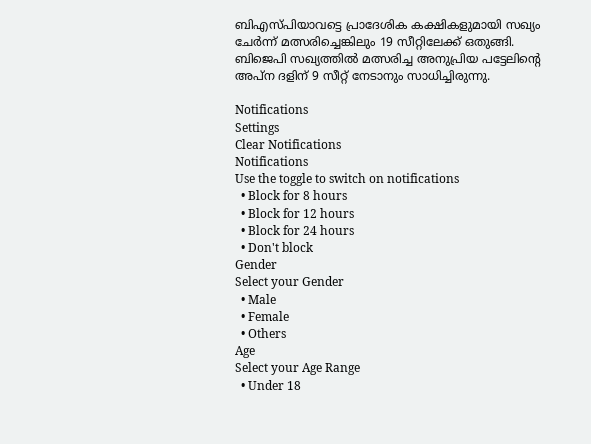ബിഎസ്പിയാവട്ടെ പ്രാദേശിക കക്ഷികളുമായി സഖ്യം ചേര്‍ന്ന് മത്സരിച്ചെങ്കിലും 19 സീറ്റിലേക്ക് ഒതുങ്ങി. ബിജെപി സഖ്യത്തില്‍ മത്സരിച്ച അനുപ്രിയ പട്ടേലിന്റെ അപ്ന ദളിന് 9 സീറ്റ് നേടാനും സാധിച്ചിരുന്നു.

Notifications
Settings
Clear Notifications
Notifications
Use the toggle to switch on notifications
  • Block for 8 hours
  • Block for 12 hours
  • Block for 24 hours
  • Don't block
Gender
Select your Gender
  • Male
  • Female
  • Others
Age
Select your Age Range
  • Under 18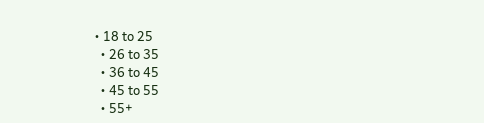• 18 to 25
  • 26 to 35
  • 36 to 45
  • 45 to 55
  • 55+